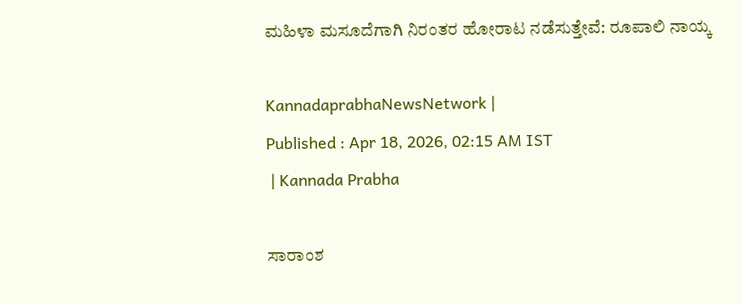ಮಹಿಳಾ ಮಸೂದೆಗಾಗಿ ನಿರಂತರ ಹೋರಾಟ ನಡೆಸುತ್ತೇವೆ: ರೂಪಾಲಿ ನಾಯ್ಕ

KannadaprabhaNewsNetwork |
Published : Apr 18, 2026, 02:15 AM IST
 | Kannada Prabha

ಸಾರಾಂಶ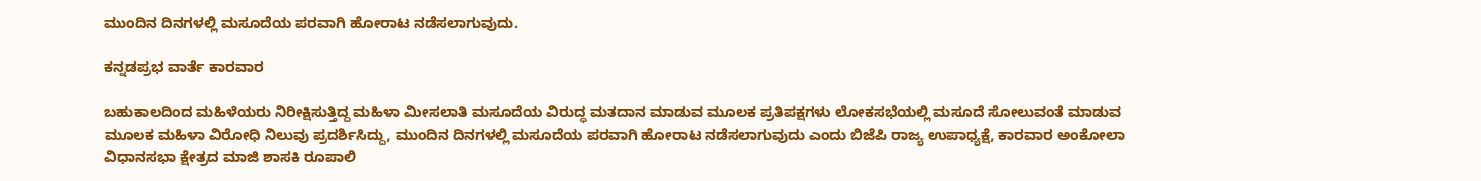ಮುಂದಿನ ದಿನಗಳಲ್ಲಿ ಮಸೂದೆಯ ಪರವಾಗಿ ಹೋರಾಟ ನಡೆಸಲಾಗುವುದು.

ಕನ್ನಡಪ್ರಭ ವಾರ್ತೆ ಕಾರವಾರ

ಬಹುಕಾಲದಿಂದ ಮಹಿಳೆಯರು ನಿರೀಕ್ಷಿಸುತ್ತಿದ್ದ ಮಹಿಳಾ ಮೀಸಲಾತಿ ಮಸೂದೆಯ ವಿರುದ್ಧ ಮತದಾನ ಮಾಡುವ ಮೂಲಕ ಪ್ರತಿಪಕ್ಷಗಳು ಲೋಕಸಭೆಯಲ್ಲಿ ಮಸೂದೆ ಸೋಲುವಂತೆ ಮಾಡುವ ಮೂಲಕ ಮಹಿಳಾ ವಿರೋಧಿ ನಿಲುವು ಪ್ರದರ್ಶಿಸಿದ್ದು, ಮುಂದಿನ ದಿನಗಳಲ್ಲಿ ಮಸೂದೆಯ ಪರವಾಗಿ ಹೋರಾಟ ನಡೆಸಲಾಗುವುದು ಎಂದು ಬಿಜೆಪಿ ರಾಜ್ಯ ಉಪಾಧ್ಯಕ್ಷೆ, ಕಾರವಾರ ಅಂಕೋಲಾ ವಿಧಾನಸಭಾ ಕ್ಷೇತ್ರದ ಮಾಜಿ ಶಾಸಕಿ ರೂಪಾಲಿ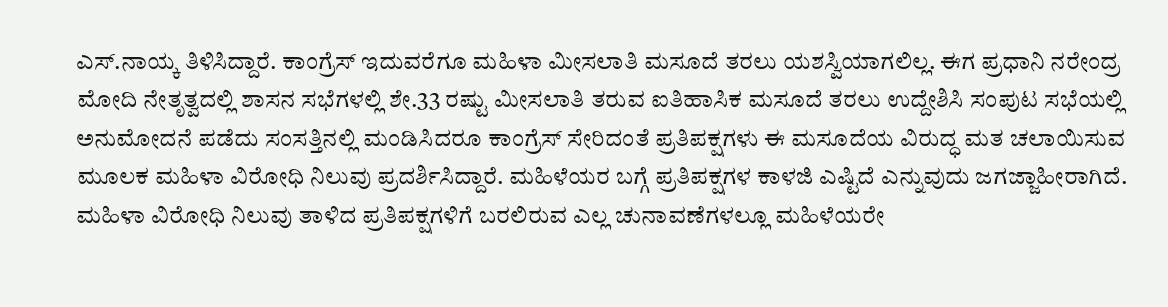ಎಸ್.ನಾಯ್ಕ ತಿಳಿಸಿದ್ದಾರೆ. ಕಾಂಗ್ರೆಸ್ ಇದುವರೆಗೂ ಮಹಿಳಾ ಮೀಸಲಾತಿ ಮಸೂದೆ ತರಲು ಯಶಸ್ವಿಯಾಗಲಿಲ್ಲ. ಈಗ ಪ್ರಧಾನಿ ನರೇಂದ್ರ ಮೋದಿ ನೇತೃತ್ವದಲ್ಲಿ ಶಾಸನ ಸಭೆಗಳಲ್ಲಿ ಶೇ.33 ರಷ್ಟು ಮೀಸಲಾತಿ ತರುವ ಐತಿಹಾಸಿಕ ಮಸೂದೆ ತರಲು ಉದ್ದೇಶಿಸಿ ಸಂಪುಟ ಸಭೆಯಲ್ಲಿ ಅನುಮೋದನೆ ಪಡೆದು ಸಂಸತ್ತಿನಲ್ಲಿ ಮಂಡಿಸಿದರೂ ಕಾಂಗ್ರೆಸ್ ಸೇರಿದಂತೆ ಪ್ರತಿಪಕ್ಷಗಳು ಈ ಮಸೂದೆಯ ವಿರುದ್ಧ ಮತ ಚಲಾಯಿಸುವ ಮೂಲಕ ಮಹಿಳಾ ವಿರೋಧಿ ನಿಲುವು ಪ್ರದರ್ಶಿಸಿದ್ದಾರೆ. ಮಹಿಳೆಯರ ಬಗ್ಗೆ ಪ್ರತಿಪಕ್ಷಗಳ ಕಾಳಜಿ ಎಷ್ಟಿದೆ ಎನ್ನುವುದು ಜಗಜ್ಜಾಹೀರಾಗಿದೆ. ಮಹಿಳಾ ವಿರೋಧಿ ನಿಲುವು ತಾಳಿದ ಪ್ರತಿಪಕ್ಷಗಳಿಗೆ ಬರಲಿರುವ ಎಲ್ಲ ಚುನಾವಣೆಗಳಲ್ಲೂ ಮಹಿಳೆಯರೇ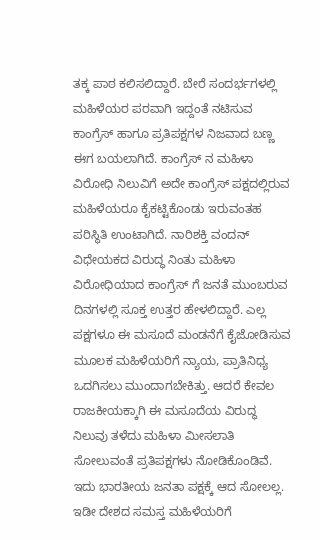ತಕ್ಕ ಪಾಠ ಕಲಿಸಲಿದ್ದಾರೆ. ಬೇರೆ ಸಂದರ್ಭಗಳಲ್ಲಿ ಮಹಿಳೆಯರ ಪರವಾಗಿ ಇದ್ದಂತೆ ನಟಿಸುವ ಕಾಂಗ್ರೆಸ್ ಹಾಗೂ ಪ್ರತಿಪಕ್ಷಗಳ ನಿಜವಾದ ಬಣ್ಣ ಈಗ ಬಯಲಾಗಿದೆ. ಕಾಂಗ್ರೆಸ್ ನ ಮಹಿಳಾ ವಿರೋಧಿ ನಿಲುವಿಗೆ ಅದೇ ಕಾಂಗ್ರೆಸ್ ಪಕ್ಷದಲ್ಲಿರುವ ಮಹಿಳೆಯರೂ ಕೈಕಟ್ಟಿಕೊಂಡು ಇರುವಂತಹ ಪರಿಸ್ಥಿತಿ ಉಂಟಾಗಿದೆ. ನಾರಿಶಕ್ತಿ ವಂದನ್ ವಿಧೇಯಕದ ವಿರುದ್ಧ ನಿಂತು ಮಹಿಳಾ ವಿರೋಧಿಯಾದ ಕಾಂಗ್ರೆಸ್ ಗೆ ಜನತೆ ಮುಂಬರುವ ದಿನಗಳಲ್ಲಿ ಸೂಕ್ತ ಉತ್ತರ ಹೇಳಲಿದ್ದಾರೆ. ಎಲ್ಲ ಪಕ್ಷಗಳೂ ಈ ಮಸೂದೆ ಮಂಡನೆಗೆ ಕೈಜೋಡಿಸುವ ಮೂಲಕ ಮಹಿಳೆಯರಿಗೆ ನ್ಯಾಯ, ಪ್ರಾತಿನಿಧ್ಯ ಒದಗಿಸಲು ಮುಂದಾಗಬೇಕಿತ್ತು. ಆದರೆ ಕೇವಲ ರಾಜಕೀಯಕ್ಕಾಗಿ ಈ ಮಸೂದೆಯ ವಿರುದ್ಧ ನಿಲುವು ತಳೆದು ಮಹಿಳಾ ಮೀಸಲಾತಿ ಸೋಲುವಂತೆ ಪ್ರತಿಪಕ್ಷಗಳು ನೋಡಿಕೊಂಡಿವೆ. ಇದು ಭಾರತೀಯ ಜನತಾ ಪಕ್ಷಕ್ಕೆ ಆದ ಸೋಲಲ್ಲ. ಇಡೀ ದೇಶದ ಸಮಸ್ತ ಮಹಿಳೆಯರಿಗೆ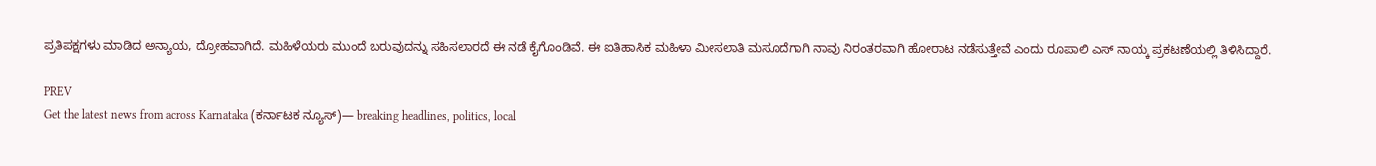ಪ್ರತಿಪಕ್ಷಗಳು ಮಾಡಿದ ಅನ್ಯಾಯ, ದ್ರೋಹವಾಗಿದೆ. ಮಹಿಳೆಯರು ಮುಂದೆ ಬರುವುದನ್ನು ಸಹಿಸಲಾರದೆ ಈ ನಡೆ ಕೈಗೊಂಡಿವೆ. ಈ ಐತಿಹಾಸಿಕ ಮಹಿಳಾ ಮೀಸಲಾತಿ ಮಸೂದೆಗಾಗಿ ನಾವು ನಿರಂತರವಾಗಿ ಹೋರಾಟ ನಡೆಸುತ್ತೇವೆ ಎಂದು ರೂಪಾಲಿ ಎಸ್ ನಾಯ್ಕ ಪ್ರಕಟಣೆಯಲ್ಲಿ ತಿಳಿಸಿದ್ದಾರೆ.

PREV
Get the latest news from across Karnataka (ಕರ್ನಾಟಕ ನ್ಯೂಸ್)— breaking headlines, politics, local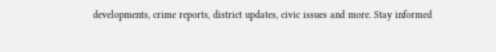developments, crime reports, district updates, civic issues and more. Stay informed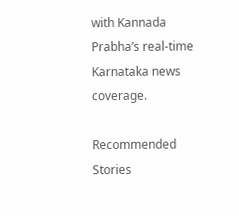with Kannada Prabha’s real‑time Karnataka news coverage.

Recommended Stories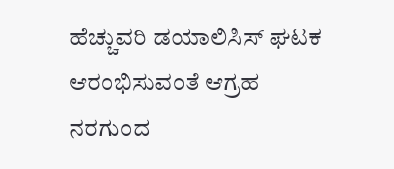ಹೆಚ್ಚುವರಿ ಡಯಾಲಿಸಿಸ್ ಘಟಕ ಆರಂಭಿಸುವಂತೆ ಆಗ್ರಹ
ನರಗುಂದ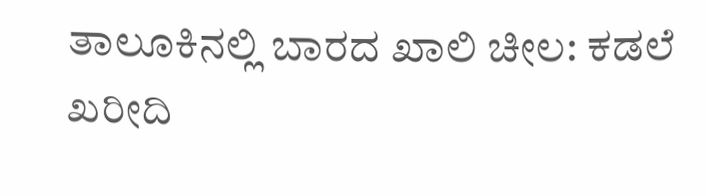ತಾಲೂಕಿನಲ್ಲಿ ಬಾರದ ಖಾಲಿ ಚೀಲ: ಕಡಲೆ ಖರೀದಿ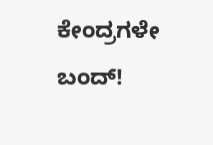ಕೇಂದ್ರಗಳೇ ಬಂದ್!